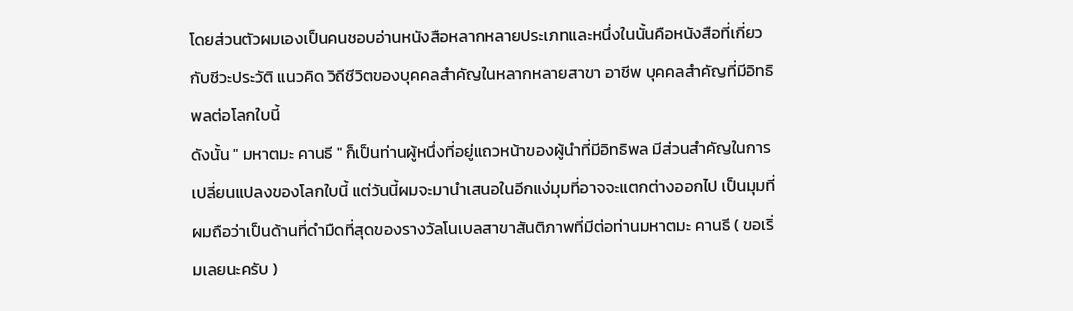โดยส่วนตัวผมเองเป็นคนชอบอ่านหนังสือหลากหลายประเภทและหนึ่งในนั้นคือหนังสือที่เกี่ยวกับชีวะประวัติ แนวคิด วิถีชีวิตของบุคคลสำคัญในหลากหลายสาขา อาชีพ บุคคลสำคัญที่มีอิทธิพลต่อโลกใบนี้
ดังนั้น " มหาตมะ คานธี " ก็เป็นท่านผู้หนึ่งที่อยู่แถวหน้าของผู้นำที่มีอิทธิพล มีส่วนสำคัญในการเปลี่ยนแปลงของโลกใบนี้ แต่วันนี้ผมจะมานำเสนอในอีกแง่มุมที่อาจจะแตกต่างออกไป เป็นมุมที่ผมถือว่าเป็นด้านที่ดำมืดที่สุดของรางวัลโนเบลสาขาสันติภาพที่มีต่อท่านมหาตมะ คานธี ( ขอเริ่มเลยนะครับ )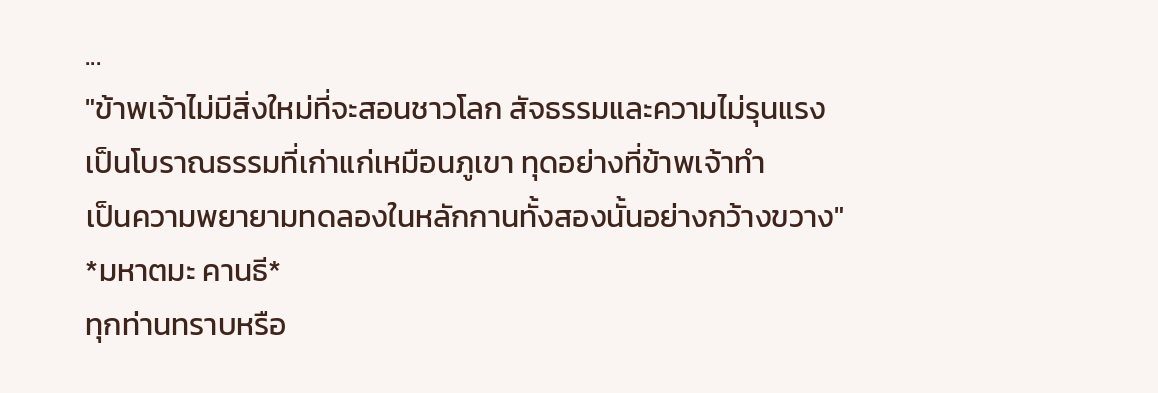...
"ข้าพเจ้าไม่มีสิ่งใหม่ที่จะสอนชาวโลก สัจธรรมและความไม่รุนแรง
เป็นโบราณธรรมที่เก่าแก่เหมือนภูเขา ทุดอย่างที่ข้าพเจ้าทำ
เป็นความพยายามทดลองในหลักกานทั้งสองนั้นอย่างกว้างขวาง"
*มหาตมะ คานธี*
ทุกท่านทราบหรือ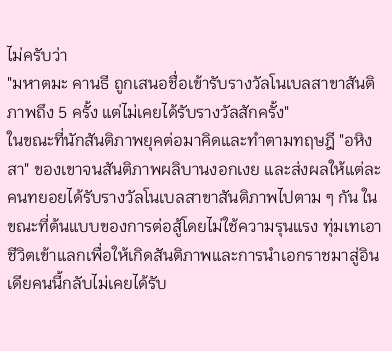ไม่ครับว่า
"มหาตมะ คานธี ถูกเสนอชื่อเข้ารับรางวัลโนเบลสาขาสันติภาพถึง 5 ครั้ง แต่ไม่เคยได้รับรางวัลสักครั้ง"
ในขณะที่นักสันติภาพยุคต่อมาคิดและทำตามทฤษฎี "อหิงสา" ของเขาจนสันติภาพผลิบานงอกเงย และส่งผลให้แต่ละคนทยอยได้รับรางวัลโนเบลสาขาสันติภาพไปตาม ๆ กัน ในขณะที่ต้นแบบของการต่อสู้โดยไม่ใช้ความรุนแรง ทุ่มเทเอาชีวิตเข้าแลกเพื่อให้เกิดสันติภาพและการนำเอกราชมาสู่อินเดียคนนี้กลับไม่เคยได้รับ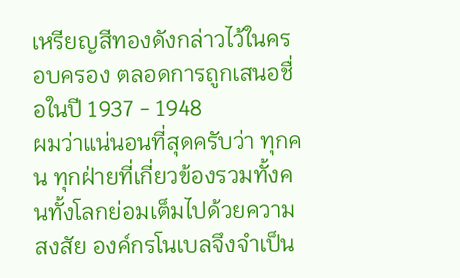เหรียญสีทองดังกล่าวไว้ในครอบครอง ตลอดการถูกเสนอชื่อในปี 1937 - 1948
ผมว่าแน่นอนที่สุดครับว่า ทุกคน ทุกฝ่ายที่เกี่ยวข้องรวมทั้งคนทั้งโลกย่อมเต็มไปด้วยความสงสัย องค์กรโนเบลจึงจำเป็น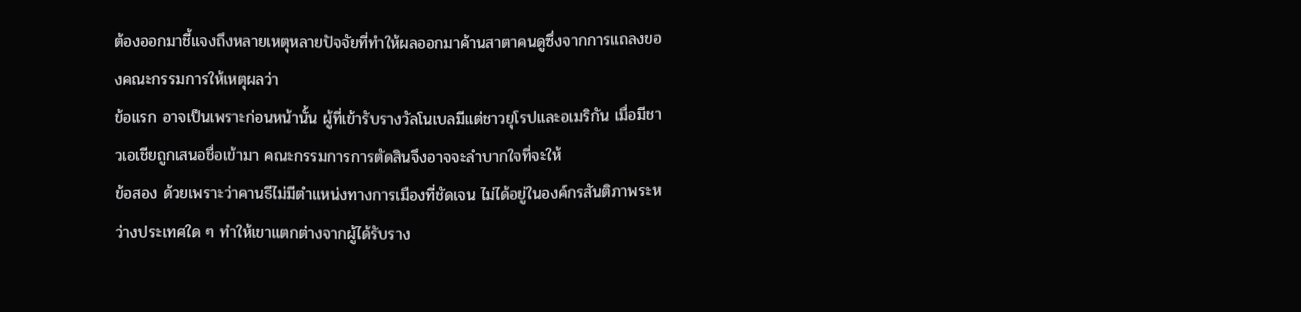ต้องออกมาชี้แจงถึงหลายเหตุหลายปัจจัยที่ทำให้ผลออกมาค้านสาตาคนดูซึ่งจากการแถลงของคณะกรรมการให้เหตุผลว่า
ข้อแรก อาจเป็นเพราะก่อนหน้านั้น ผู้ที่เข้ารับรางวัลโนเบลมีแต่ชาวยุโรปและอเมริกัน เมื่อมีชาวเอเชียถูกเสนอชื่อเข้ามา คณะกรรมการการตัดสินจึงอาจจะลำบากใจที่จะให้
ข้อสอง ด้วยเพราะว่าคานธีไม่มีตำแหน่งทางการเมืองที่ชัดเจน ไม่ได้อยู่ในองค์กรสันติภาพระหว่างประเทศใด ๆ ทำให้เขาแตกต่างจากผู้ได้รับราง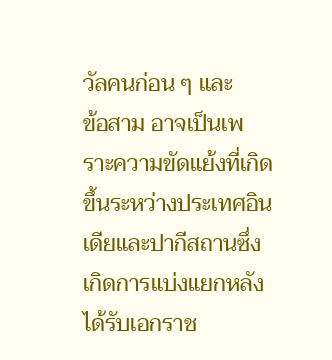วัลคนก่อน ๆ และ
ข้อสาม อาจเป็นเพราะความขัดแย้งที่เกิดขึ้นระหว่างประเทศอินเดียและปากีสถานซึ่งเกิดการแบ่งแยกหลังได้รับเอกราช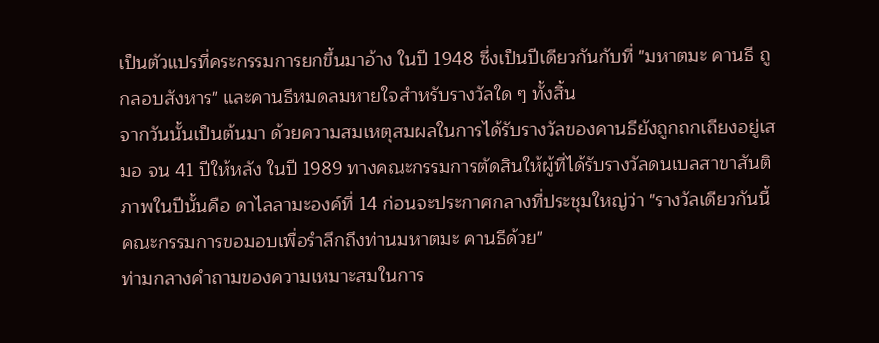เป็นตัวแปรที่คระกรรมการยกขึ้นมาอ้าง ในปี 1948 ซึ่งเป็นปีเดียวกันกับที่ "มหาตมะ คานธี ถูกลอบสังหาร" และคานธีหมดลมหายใจสำหรับรางวัลใด ๆ ทั้งสิ้น
จากวันนั้นเป็นต้นมา ด้วยความสมเหตุสมผลในการได้รับรางวัลของคานธียังถูกถกเถียงอยู่เสมอ จน 41 ปีให้หลัง ในปี 1989 ทางคณะกรรมการตัดสินให้ผู้ที่ได้รับรางวัลดนเบลสาขาสันติภาพในปีนั้นคือ ดาไลลามะองค์ที่ 14 ก่อนจะประกาศกลางที่ประชุมใหญ่ว่า "รางวัลเดียวกันนี้ คณะกรรมการขอมอบเพื่อรำลึกถึงท่านมหาตมะ คานธีด้วย"
ท่ามกลางคำถามของความเหมาะสมในการ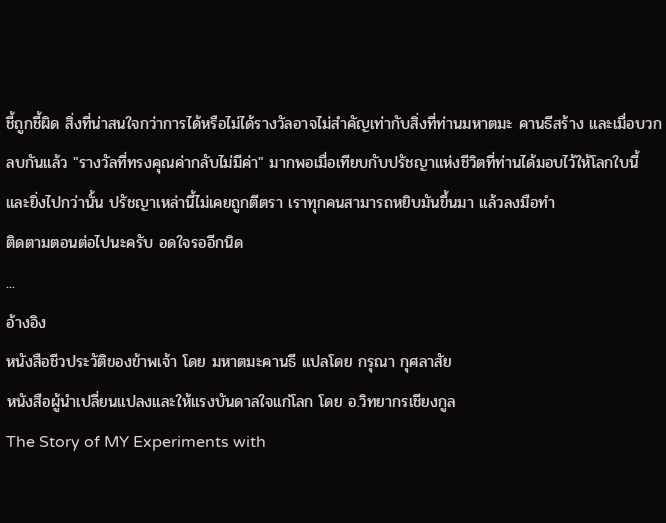ชี้ถูกชี้ผิด สิ่งที่น่าสนใจกว่าการได้หรือไม่ได้รางวัลอาจไม่สำคัญเท่ากับสิ่งที่ท่านมหาตมะ คานธีสร้าง และเมื่อบวกลบกันแล้ว "รางวัลที่ทรงคุณค่ากลับไม่มีค่า" มากพอเมื่อเทียบกับปรัชญาแห่งชีวิตที่ท่านได้มอบไว้ให้โลกใบนี้
และยิ่งไปกว่านั้น ปรัชญาเหล่านี้ไม่เคยถูกตีตรา เราทุกคนสามารถหยิบมันขึ้นมา แล้วลงมือทำ
ติดตามตอนต่อไปนะครับ อดใจรออีกนิด
...
อ้างอิง
หนังสือชีวประวัติของข้าพเจ้า โดย มหาตมะคานธี แปลโดย กรุณา กุศลาสัย
หนังสือผู้นำเปลี่ยนแปลงและให้แรงบันดาลใจแก่โลก โดย อ.วิทยากรเชียงกูล
The Story of MY Experiments with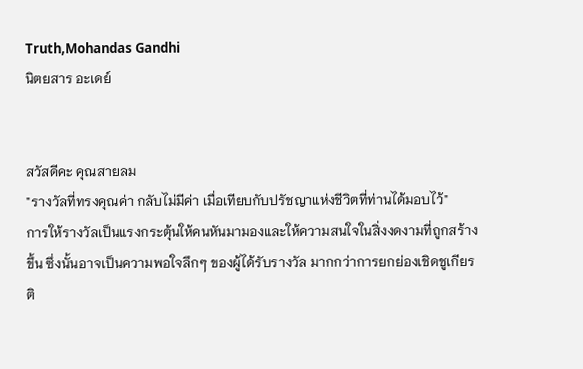Truth,Mohandas Gandhi
นิตยสาร อะเดย์


สวัสดีคะ คุณสายลม
"รางวัลที่ทรงคุณค่า กลับไม่มีค่า เมื่อเทียบกับปรัชญาแห่งชีวิตที่ท่านได้มอบไว้"
การให้รางวัลเป็นแรงกระตุ้นให้คนหันมามองและให้ความสนใจในสิ่งงดงามที่ถูกสร้างขึ้น ซึ่งนั้นอาจเป็นความพอใจลึกๆ ของผู้ได้รับรางวัล มากกว่าการยกย่องเชิดชูเกียรติ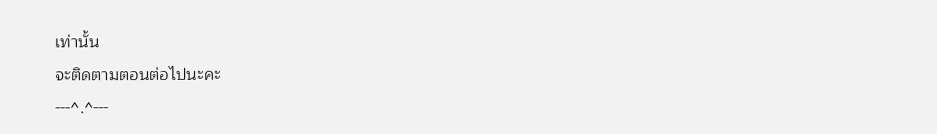เท่านั้น
จะติดตามตอนต่อไปนะคะ
---^.^---